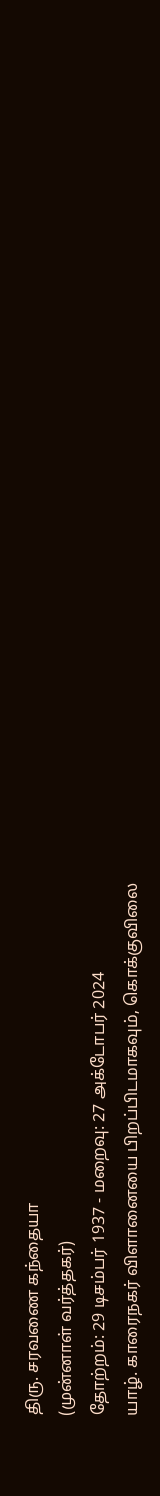திரு. சரவணை கந்தையா
(முன்னாள் வர்த்தகர்)
தோற்றம்: 29 டிசம்பர் 1937 - மறைவு: 27 அக்டோபர் 2024
யாழ். காரைநகர் விளானையை பிறப்பிடமாகவும், கொக்குவிலை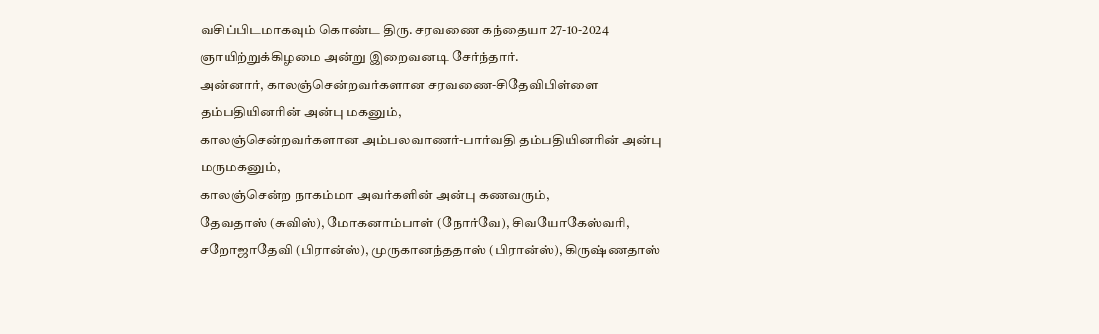வசிப்பிடமாகவும் கொண்ட திரு. சரவணை கந்தையா 27-10-2024 ஞாயிற்றுக்கிழமை அன்று இறைவனடி சேர்ந்தார்.
அன்னார், காலஞ்சென்றவர்களான சரவணை-சிதேவிபிள்ளை தம்பதியினரின் அன்பு மகனும்,
காலஞ்சென்றவர்களான அம்பலவாணர்-பார்வதி தம்பதியினரின் அன்பு மருமகனும்,
காலஞ்சென்ற நாகம்மா அவர்களின் அன்பு கணவரும்,
தேவதாஸ் (சுவிஸ்), மோகனாம்பாள் (நோர்வே), சிவயோகேஸ்வரி, சறோஜாதேவி (பிரான்ஸ்), முருகானந்ததாஸ் (பிரான்ஸ்), கிருஷ்ணதாஸ்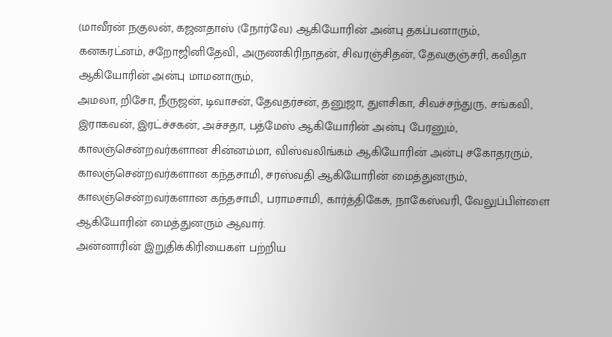(மாவீரன் நகுலன், கஜனதாஸ் (நோர்வே) ஆகியோரின் அன்பு தகப்பனாரும்,
கனகரட்னம், சறோஜினிதேவி, அருணகிரிநாதன், சிவரஞ்சிதன், தேவகுஞ்சரி, கவிதா ஆகியோரின் அன்பு மாமனாரும்,
அமலா, றிசோ, நீருஜன், டிவாசன், தேவதர்சன், தனுஜா, துளசிகா, சிவச்சந்துரு, சங்கவி, இராகவன், இரட்ச்சகன், அச்சதா, பத்மேஸ் ஆகியோரின் அன்பு பேரனும்,
காலஞ்சென்றவர்களான சின்னம்மா, விஸ்வலிங்கம் ஆகியோரின் அன்பு சகோதரரும்,
காலஞ்சென்றவர்களான கந்தசாமி, சரஸ்வதி ஆகியோரின் மைத்துனரும்,
காலஞ்சென்றவர்களான கந்தசாமி, பராமசாமி, கார்த்திகேசு, நாகேஸ்வரி, வேலுப்பிள்ளை ஆகியோரின் மைத்துனரும் ஆவார்.
அன்னாரின் இறுதிக்கிரியைகள் பற்றிய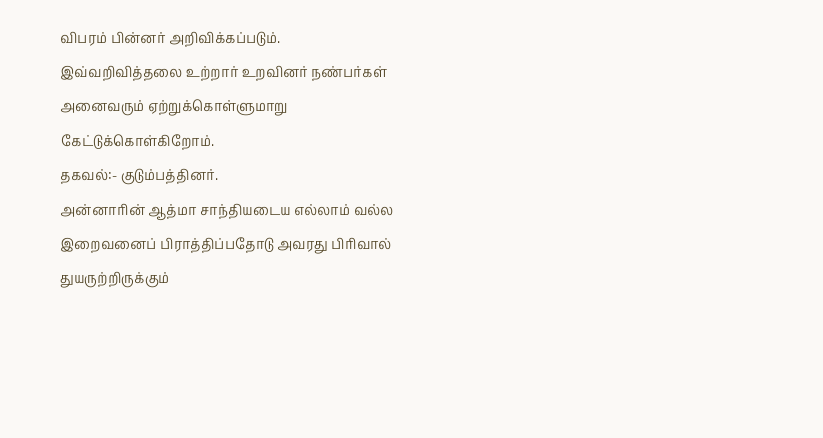விபரம் பின்னர் அறிவிக்கப்படும்.
இவ்வறிவித்தலை உற்றார் உறவினர் நண்பர்கள் அனைவரும் ஏற்றுக்கொள்ளுமாறு கேட்டுக்கொள்கிறோம்.
தகவல்:- குடும்பத்தினர்.
அன்னாரின் ஆத்மா சாந்தியடைய எல்லாம் வல்ல இறைவனைப் பிராத்திப்பதோடு அவரது பிரிவால் துயருற்றிருக்கும்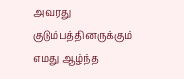அவரது குடும்பத்தினருக்கும் எமது ஆழ்ந்த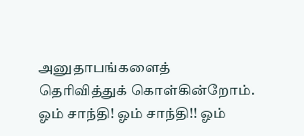அனுதாபங்களைத் தெரிவித்துக் கொள்கின்றோம்.
ஓம் சாந்தி! ஓம் சாந்தி!! ஓம்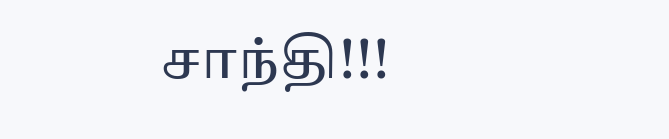சாந்தி!!!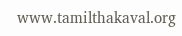www.tamilthakaval.org